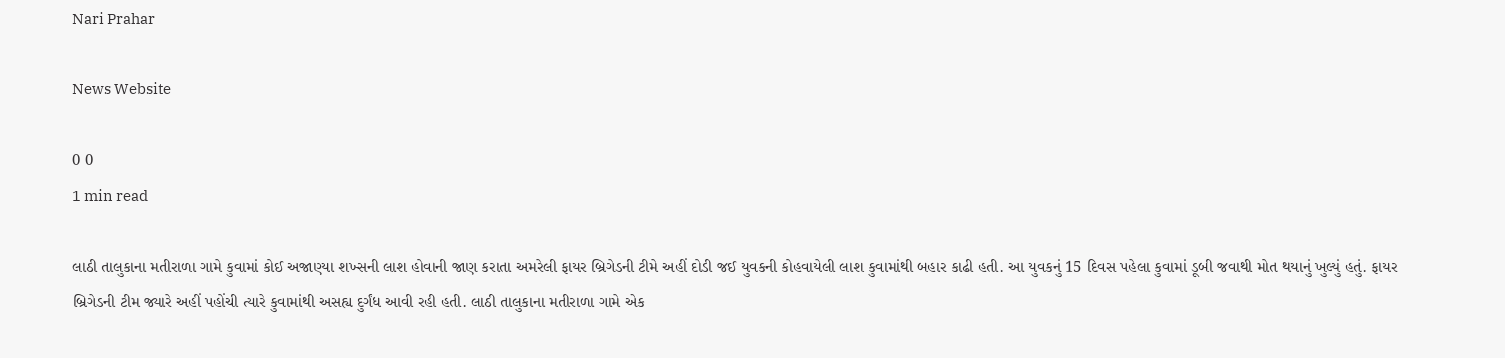Nari Prahar

News Website

0 0
1 min read

લાઠી તાલુકાના મતીરાળા ગામે કુવામાં કોઈ અજાણ્યા શખ્સની લાશ હોવાની જાણ કરાતા અમરેલી ફાયર બ્રિગેડની ટીમે અહીં દોડી જઈ યુવકની કોહવાયેલી લાશ કુવામાંથી બહાર કાઢી હતી. આ યુવકનું 15 દિવસ પહેલા કુવામાં ડૂબી જવાથી મોત થયાનું ખુલ્યું હતું. ફાયર બ્રિગેડની ટીમ જ્યારે અહીં પહોંચી ત્યારે કુવામાંથી અસહ્ય દુર્ગંધ આવી રહી હતી. લાઠી તાલુકાના મતીરાળા ગામે એક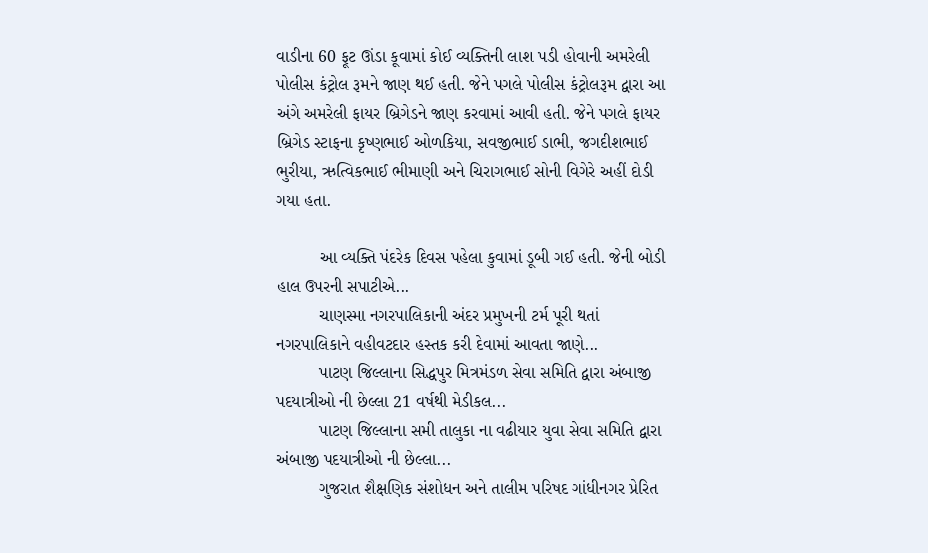વાડીના 60 ફૂટ ઊંડા કૂવામાં કોઈ વ્યક્તિની લાશ પડી હોવાની અમરેલી પોલીસ કંટ્રોલ રૂમને જાણ થઈ હતી. જેને પગલે પોલીસ કંટ્રોલરૂમ દ્વારા આ અંગે અમરેલી ફાયર બ્રિગેડને જાણ કરવામાં આવી હતી. જેને પગલે ફાયર બ્રિગેડ સ્ટાફના કૃષ્ણભાઈ ઓળકિયા, સવજીભાઈ ડાભી, જગદીશભાઈ ભુરીયા, ઋત્વિકભાઈ ભીમાણી અને ચિરાગભાઈ સોની વિગેરે અહીં દોડી ગયા હતા.

         આ વ્યક્તિ પંદરેક દિવસ પહેલા કુવામાં ડૂબી ગઈ હતી. જેની બોડી હાલ ઉપરની સપાટીએ...
         ચાણસ્મા નગરપાલિકાની અંદર પ્રમુખની ટર્મ પૂરી થતાં નગરપાલિકાને વહીવટદાર હસ્તક કરી દેવામાં આવતા જાણે...
         પાટણ જિલ્લાના સિદ્ધપુર મિત્રમંડળ સેવા સમિતિ દ્વારા અંબાજી પદયાત્રીઓ ની છેલ્લા 21 વર્ષથી મેડીકલ...
         પાટણ જિલ્લાના સમી તાલુકા ના વઢીયાર યુવા સેવા સમિતિ દ્વારા અંબાજી પદયાત્રીઓ ની છેલ્લા...
         ગુજરાત શૈક્ષણિક સંશોધન અને તાલીમ પરિષદ ગાંધીનગર પ્રેરિત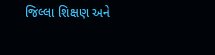જિલ્લા શિક્ષણ અને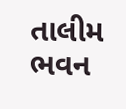તાલીમ ભવન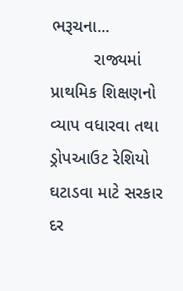ભરૂચના...
         રાજ્યમાં પ્રાથમિક શિક્ષણનો વ્યાપ વધારવા તથા ડ્રોપઆઉટ રેશિયો ઘટાડવા માટે સરકાર દર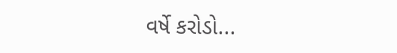વર્ષે કરોડો...